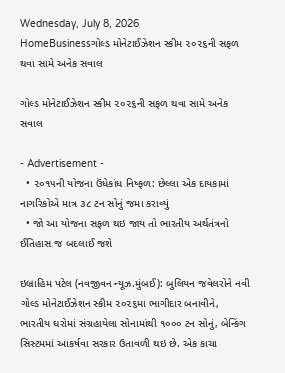Wednesday, July 8, 2026
HomeBusinessગોલ્ડ મોનેટાઈઝેશન સ્કીમ ૨૦૨૬ની સફળ થવા સામે અનેક સવાલ

ગોલ્ડ મોનેટાઈઝેશન સ્કીમ ૨૦૨૬ની સફળ થવા સામે અનેક સવાલ

- Advertisement -
  • ૨૦૧૫ની યોજના ઉંધેકાંધ નિષ્ફળ: છેલ્લા એક દાયકામાં નાગરિકોએ માત્ર ૩૮ ટન સોનું જમા કરાવ્યું
  • જો આ યોજના સફળ થઇ જાય તો ભારતીય અર્થતંત્રનો ઈતિહાસ જ બદલાઈ જશે

ઇબ્રાહિમ પટેલ (નવજીવન ન્યૂઝ.મુંબઈ): બુલિયન જવેલરોને નવી ગોલ્ડ મોનેટાઈઝેશન સ્કીમ ૨૦૨૬મા ભાગીદાર બનાવીને, ભારતીય ઘરોમાં સંગ્રહાયેલા સોનામાંથી ૧૦૦૦ ટન સોનું, બેન્કિંગ સિસ્ટમમાં આકર્ષવા સરકાર ઉતાવળી થઇ છે. એક કાચા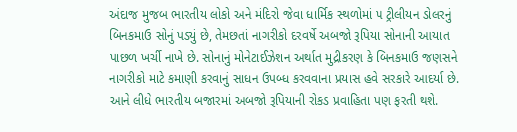અંદાજ મુજબ ભારતીય લોકો અને મંદિરો જેવા ધાર્મિક સ્થળોમાં ૫ ટ્રીલીયન ડોલરનું બિનકમાઉ સોનું પડ્યું છે, તેમછતાં નાગરીકો દરવર્ષે અબજો રૂપિયા સોનાની આયાત પાછળ ખર્ચી નાખે છે. સોનાનું મોનેટાઈઝેશન અર્થાત મુદ્રીકરણ કે બિનકમાઉ જણસને નાગરીકો માટે કમાણી કરવાનું સાધન ઉપબ્ધ કરવવાના પ્રયાસ હવે સરકારે આદર્યા છે. આને લીધે ભારતીય બજારમાં અબજો રૂપિયાની રોકડ પ્રવાહિતા પણ ફરતી થશે.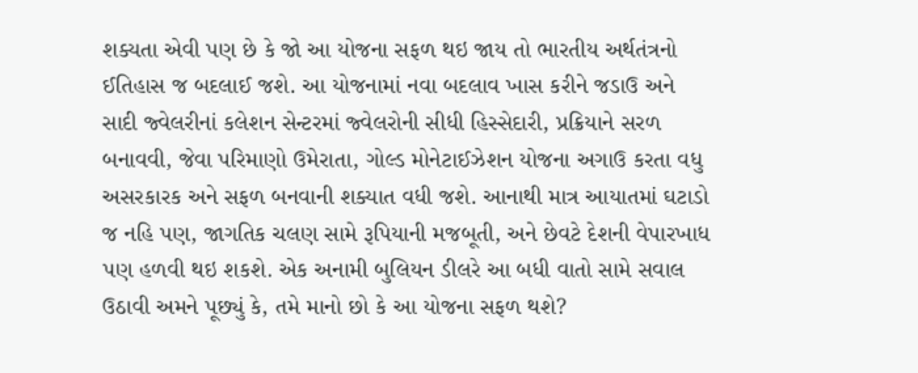શક્યતા એવી પણ છે કે જો આ યોજના સફળ થઇ જાય તો ભારતીય અર્થતંત્રનો ઈતિહાસ જ બદલાઈ જશે. આ યોજનામાં નવા બદલાવ ખાસ કરીને જડાઉ અને સાદી જ્વેલરીનાં કલેશન સેન્ટરમાં જ્વેલરોની સીધી હિસ્સેદારી, પ્રક્રિયાને સરળ બનાવવી, જેવા પરિમાણો ઉમેરાતા, ગોલ્ડ મોનેટાઈઝેશન યોજના અગાઉ કરતા વધુ અસરકારક અને સફળ બનવાની શક્યાત વધી જશે. આનાથી માત્ર આયાતમાં ઘટાડો જ નહિ પણ, જાગતિક ચલણ સામે રૂપિયાની મજબૂતી, અને છેવટે દેશની વેપારખાધ પણ હળવી થઇ શકશે. એક અનામી બુલિયન ડીલરે આ બધી વાતો સામે સવાલ ઉઠાવી અમને પૂછ્યું કે, તમે માનો છો કે આ યોજના સફળ થશે?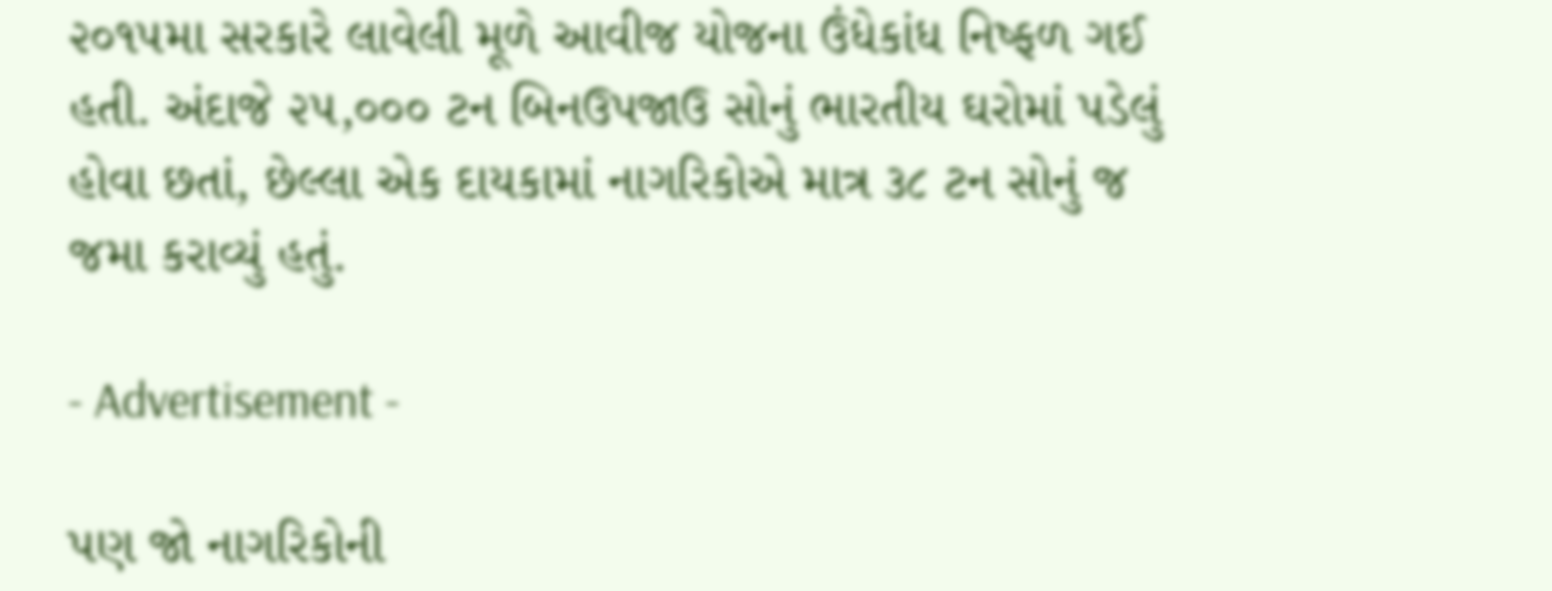૨૦૧૫મા સરકારે લાવેલી મૂળે આવીજ યોજના ઉંધેકાંધ નિષ્ફળ ગઈ હતી. અંદાજે ૨૫,૦૦૦ ટન બિનઉપજાઉ સોનું ભારતીય ઘરોમાં પડેલું હોવા છતાં, છેલ્લા એક દાયકામાં નાગરિકોએ માત્ર ૩૮ ટન સોનું જ જમા કરાવ્યું હતું.

- Advertisement -

પણ જો નાગરિકોની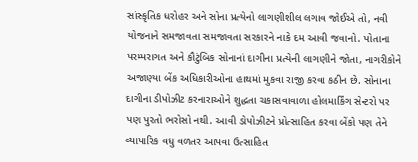સાંસ્કૃતિક ધરોહર અને સોના પ્રત્યેનો લાગણીશીલ લગાવ જોઈએ તો, નવી યોજનાને સમજાવતા સમજાવતા સરકારને નાકે દમ આવી જવાનો. પોતાના પરમ્પરાગત અને કૌટુંબિક સોનાનાં દાગીના પ્રત્યેની લાગણીને જોતા, નાગરીકોને અજાણ્યા બેંક અધિકારીઓના હાથમાં મુકવા રાજી કરવા કઠીન છે. સોનાના દાગીના ડીપોઝીટ કરનારાઓને શુદ્ધતા ચકાસવાવાળા હોલમાર્કિંગ સેન્ટરો પર પણ પુરતો ભરોસો નથી. આવી ડોપોઝીટને પ્રોત્સાહિત કરવા બેંકો પણ તેને વ્યાપારિક વધુ વળતર આપવા ઉત્સાહિત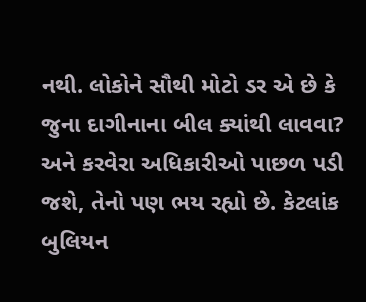નથી. લોકોને સૌથી મોટો ડર એ છે કે જુના દાગીનાના બીલ ક્યાંથી લાવવા? અને કરવેરા અધિકારીઓ પાછળ પડી જશે, તેનો પણ ભય રહ્યો છે. કેટલાંક બુલિયન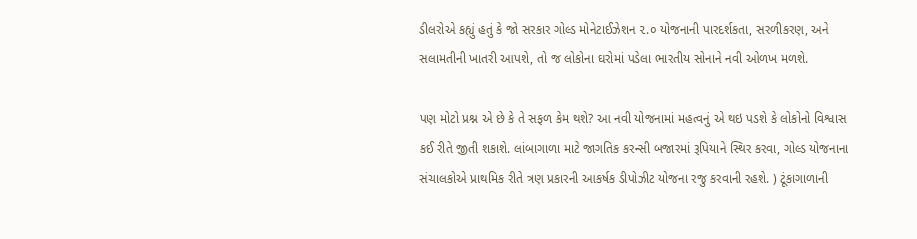ડીલરોએ કહ્યું હતું કે જો સરકાર ગોલ્ડ મોનેટાઈઝેશન ૨.૦ યોજનાની પારદર્શકતા, સરળીકરણ, અને સલામતીની ખાતરી આપશે, તો જ લોકોના ઘરોમાં પડેલા ભારતીય સોનાને નવી ઓળખ મળશે.

પણ મોટો પ્રશ્ન એ છે કે તે સફળ કેમ થશે? આ નવી યોજનામાં મહત્વનું એ થઇ પડશે કે લોકોનો વિશ્વાસ કઈ રીતે જીતી શકાશે. લાંબાગાળા માટે જાગતિક કરન્સી બજારમાં રૂપિયાને સ્થિર કરવા, ગોલ્ડ યોજનાના સંચાલકોએ પ્રાથમિક રીતે ત્રણ પ્રકારની આકર્ષક ડીપોઝીટ યોજના રજુ કરવાની રહશે. ) ટૂંકાગાળાની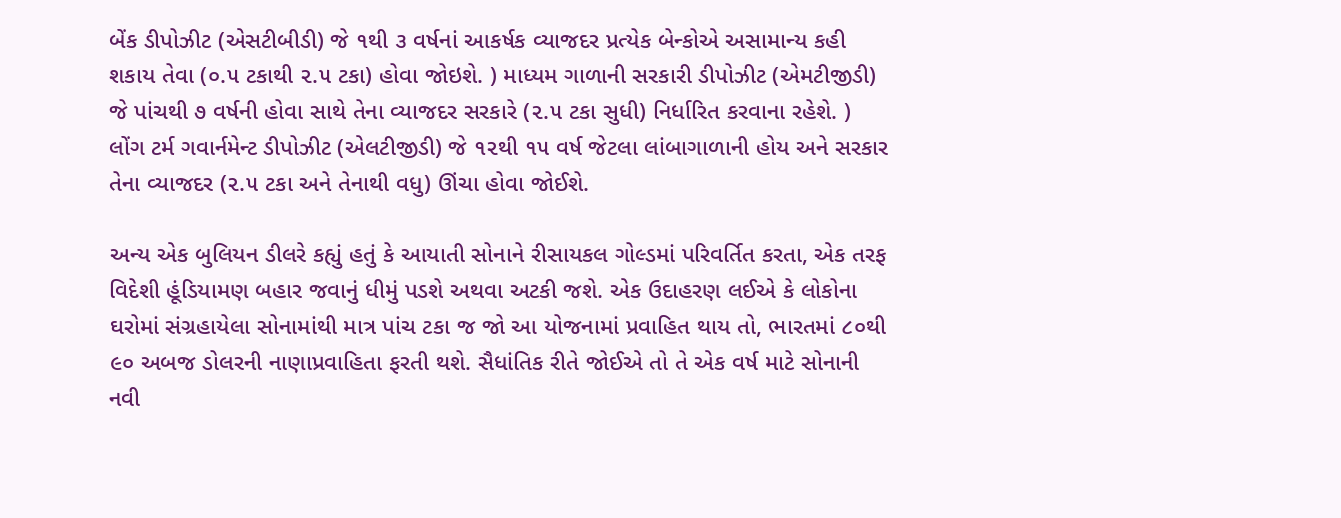બેંક ડીપોઝીટ (એસટીબીડી) જે ૧થી ૩ વર્ષનાં આકર્ષક વ્યાજદર પ્રત્યેક બેન્કોએ અસામાન્ય કહી શકાય તેવા (૦.૫ ટકાથી ૨.૫ ટકા) હોવા જોઇશે. ) માધ્યમ ગાળાની સરકારી ડીપોઝીટ (એમટીજીડી) જે પાંચથી ૭ વર્ષની હોવા સાથે તેના વ્યાજદર સરકારે (૨.૫ ટકા સુધી) નિર્ધારિત કરવાના રહેશે. ) લોંગ ટર્મ ગવાર્નમેન્ટ ડીપોઝીટ (એલટીજીડી) જે ૧૨થી ૧૫ વર્ષ જેટલા લાંબાગાળાની હોય અને સરકાર તેના વ્યાજદર (૨.૫ ટકા અને તેનાથી વધુ) ઊંચા હોવા જોઈશે.

અન્ય એક બુલિયન ડીલરે કહ્યું હતું કે આયાતી સોનાને રીસાયકલ ગોલ્ડમાં પરિવર્તિત કરતા, એક તરફ વિદેશી હૂંડિયામણ બહાર જવાનું ધીમું પડશે અથવા અટકી જશે. એક ઉદાહરણ લઈએ કે લોકોના ઘરોમાં સંગ્રહાયેલા સોનામાંથી માત્ર પાંચ ટકા જ જો આ યોજનામાં પ્રવાહિત થાય તો, ભારતમાં ૮૦થી ૯૦ અબજ ડોલરની નાણાપ્રવાહિતા ફરતી થશે. સૈધાંતિક રીતે જોઈએ તો તે એક વર્ષ માટે સોનાની નવી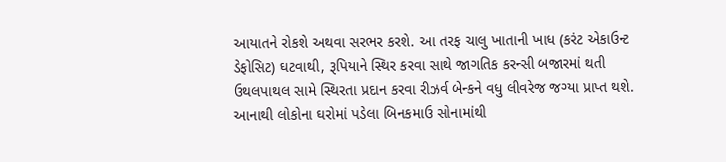આયાતને રોકશે અથવા સરભર કરશે. આ તરફ ચાલુ ખાતાની ખાધ (કરંટ એકાઉન્ટ ડેફોસિટ) ઘટવાથી, રૂપિયાને સ્થિર કરવા સાથે જાગતિક કરન્સી બજારમાં થતી ઉથલપાથલ સામે સ્થિરતા પ્રદાન કરવા રીઝર્વ બેન્કને વધુ લીવરેજ જગ્યા પ્રાપ્ત થશે. આનાથી લોકોના ઘરોમાં પડેલા બિનકમાઉ સોનામાંથી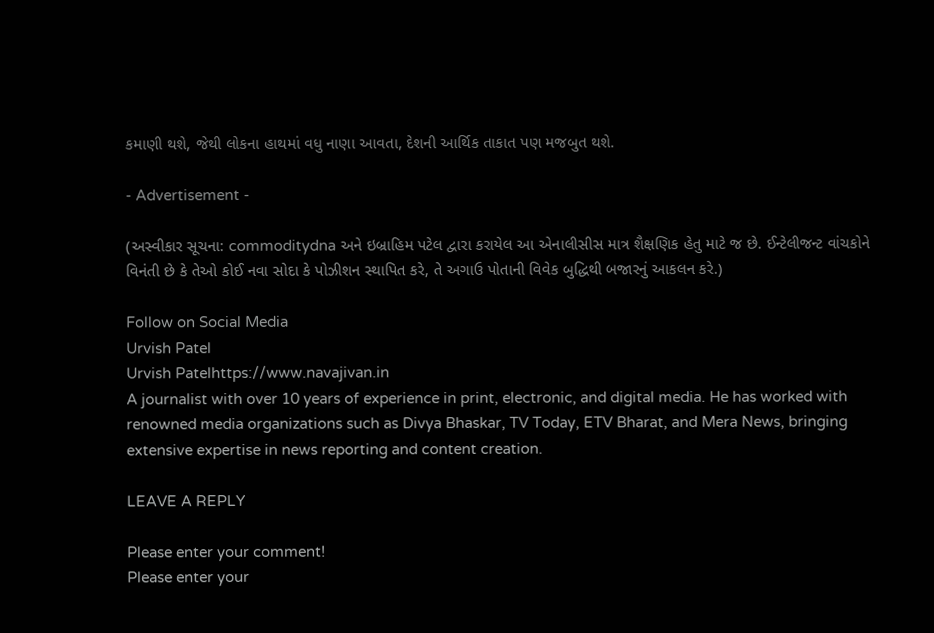કમાણી થશે, જેથી લોકના હાથમાં વધુ નાણા આવતા, દેશની આર્થિક તાકાત પણ મજબુત થશે.

- Advertisement -

(અસ્વીકાર સૂચના: commoditydna અને ઇબ્રાહિમ પટેલ દ્વારા કરાયેલ આ એનાલીસીસ માત્ર શૈક્ષણિક હેતુ માટે જ છે. ઈન્ટેલીજન્ટ વાંચકોને વિનંતી છે કે તેઓ કોઈ નવા સોદા કે પોઝીશન સ્થાપિત કરે, તે અગાઉ પોતાની વિવેક બુદ્ધિથી બજારનું આકલન કરે.)

Follow on Social Media
Urvish Patel
Urvish Patelhttps://www.navajivan.in
A journalist with over 10 years of experience in print, electronic, and digital media. He has worked with renowned media organizations such as Divya Bhaskar, TV Today, ETV Bharat, and Mera News, bringing extensive expertise in news reporting and content creation.

LEAVE A REPLY

Please enter your comment!
Please enter your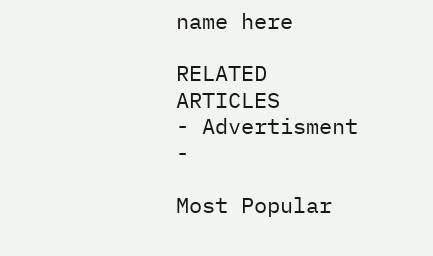name here

RELATED ARTICLES
- Advertisment -

Most Popular